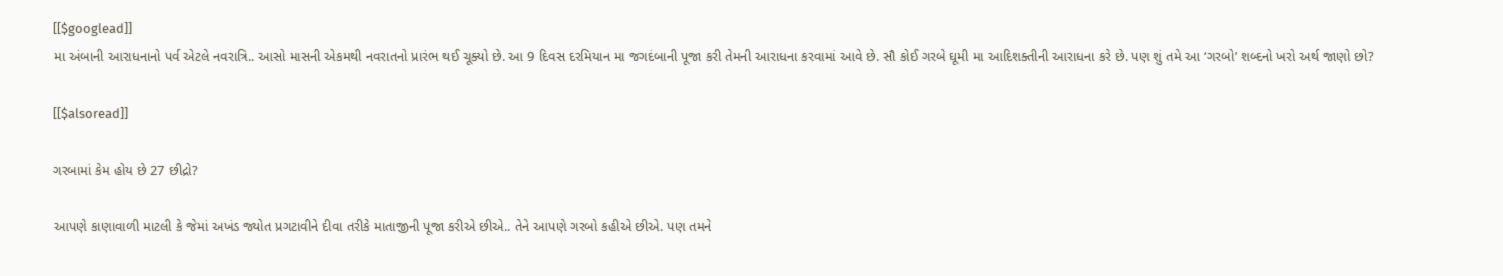[[$googlead]]
મા અંબાની આરાધનાનો પર્વ એટલે નવરાત્રિ.. આસો માસની એકમથી નવરાતનો પ્રારંભ થઈ ચૂક્યો છે. આ 9 દિવસ દરમિયાન મા જગદંબાની પૂજા કરી તેમની આરાધના કરવામાં આવે છે. સૌ કોઈ ગરબે ઘૂમી મા આદિશક્તીની આરાધના કરે છે. પણ શું તમે આ ‘ગરબો’ શબ્દનો ખરો અર્થ જાણો છો?

[[$alsoread]]

ગરબામાં કેમ હોય છે 27 છીદ્રો?

આપણે કાણાવાળી માટલી કે જેમાં અખંડ જ્યોત પ્રગટાવીને દીવા તરીકે માતાજીની પૂજા કરીએ છીએ.. તેને આપણે ગરબો કહીએ છીએ. પણ તમને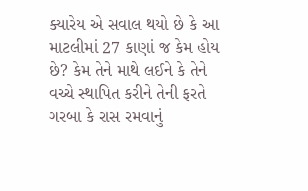ક્યારેય એ સવાલ થયો છે કે આ માટલીમાં 27 કાણાં જ કેમ હોય છે? કેમ તેને માથે લઈને કે તેને વચ્ચે સ્થાપિત કરીને તેની ફરતે ગરબા કે રાસ રમવાનું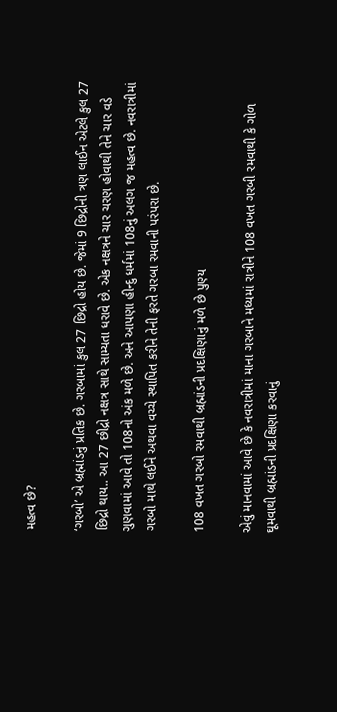મહત્વ છે?

‘ગરબો’ એ બ્રહ્માંડનું પ્રતિક છે. ગરબામાં કુલ 27 છિદ્રો હોય છે. જેમાં 9 છિદ્રોની ત્રણ લાઈન એટલે કુલ 27 છિદ્રો થાય.. આ 27 છીદ્રો નક્ષત્ર સાથે સામ્યતા ધરાવે છે. એક નક્ષત્રને ચાર ચરણ હોવાથી તેને ચાર વડે ગુણવામાં આવે તો 108નો અંક મળે છે. અને આપણા હીન્દુ ધર્મમાં 108નું અલગ જ મહત્વ છે. નવરાત્રીમાં ગરબો માથે લઈને અથવા વચ્ચે સ્થાપિત કરીને તેની ફરતે ગરબા રમવાની પરંપરા છે.

108 વખત ગરબો રમવાથી બ્રહ્માંડની પ્રદક્ષિણાનું મળે છે પુણ્ય

એવું માનવામાં આવે છે કે નવરાત્રીમાં માના ગરબાને મધ્યમાં રાત્રીને 108 વખત ગરબી રમવાથી કે ગોળ ઘૂમવાથી બ્રહ્માંડની પ્રદક્ષિણા કરવાનું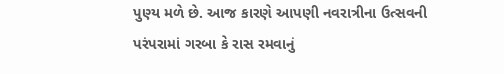પુણ્ય મળે છે. આજ કારણે આપણી નવરાત્રીના ઉત્સવની પરંપરામાં ગરબા કે રાસ રમવાનું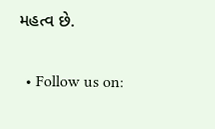મહત્વ છે.

  • Follow us on: